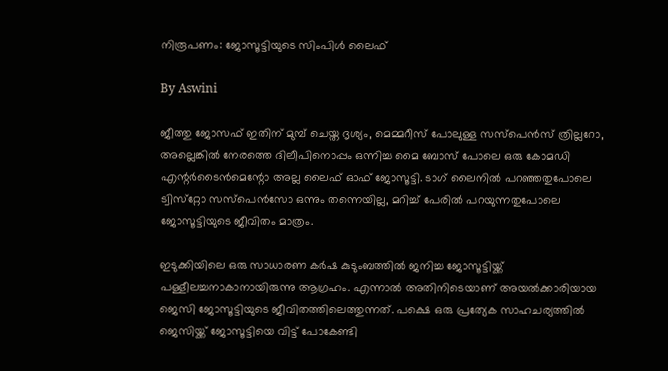നിരൂപണം: ജോസൂട്ടിയുടെ സിംപിള്‍ ലൈഫ്

By Aswini

ജീത്തു ജോസഫ് ഇതിന് മുമ്പ് ചെയ്ത ദൃശ്യം, മെമ്മറീസ് പോലുള്ള സസ്‌പെന്‍സ് ത്രില്ലറോ, അല്ലെങ്കില്‍ നേരത്തെ ദിലീപിനൊപ്പം ഒന്നിച്ച മൈ ബോസ് പോലെ ഒരു കോമഡി എന്റര്‍ടൈന്‍മെന്റോ അല്ല ലൈഫ് ഓഫ് ജോസൂട്ടി. ടാഗ് ലൈനില്‍ പറഞ്ഞതുപോലെ ട്വിസ്‌റ്റോ സസ്‌പെന്‍സോ ഒന്നും തന്നെയില്ല, മറിച്ച് പേരില്‍ പറയുന്നതുപോലെ ജോസൂട്ടിയുടെ ജീവിതം മാത്രം.

ഇടുക്കിയിലെ ഒരു സാധാരണ കര്‍ഷ കുടുംബത്തില്‍ ജനിച്ച ജോസൂട്ടിയ്ക്ക് പള്ളീലച്ചനാകാനായിരുന്നു ആഗ്രഹം. എന്നാല്‍ അതിനിടെയാണ് അയല്‍ക്കാരിയായ ജെസി ജോസൂട്ടിയുടെ ജീവിതത്തിലെത്തുന്നത്. പക്ഷെ ഒരു പ്രത്യേക സാഹചര്യത്തില്‍ ജെസിയ്ക്ക് ജോസൂട്ടിയെ വിട്ട് പോകേണ്ടി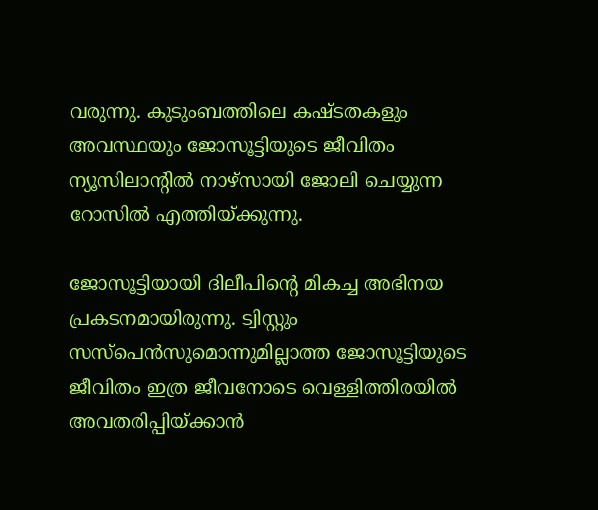വരുന്നു. കുടുംബത്തിലെ കഷ്ടതകളും അവസ്ഥയും ജോസൂട്ടിയുടെ ജീവിതം ന്യൂസിലാന്റില്‍ നാഴ്‌സായി ജോലി ചെയ്യുന്ന റോസില്‍ എത്തിയ്ക്കുന്നു.

ജോസൂട്ടിയായി ദിലീപിന്റെ മികച്ച അഭിനയ പ്രകടനമായിരുന്നു. ട്വിസ്റ്റും സസ്‌പെന്‍സുമൊന്നുമില്ലാത്ത ജോസൂട്ടിയുടെ ജീവിതം ഇത്ര ജീവനോടെ വെള്ളിത്തിരയില്‍ അവതരിപ്പിയ്ക്കാന്‍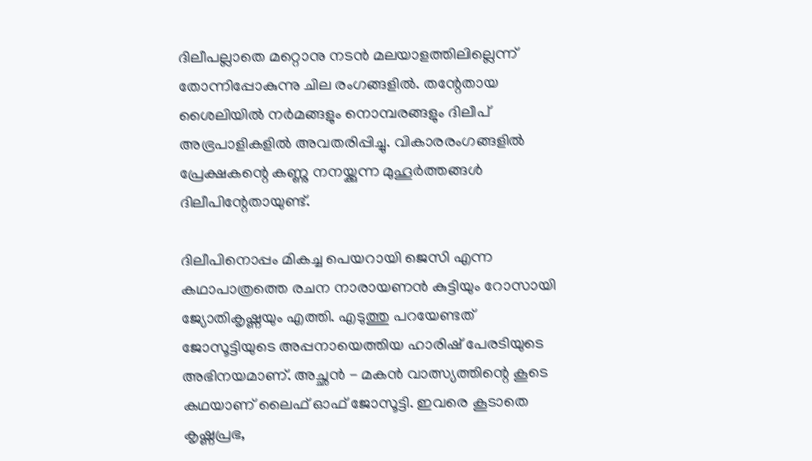ദിലീപല്ലാതെ മറ്റൊനു നടന്‍ മലയാളത്തിലില്ലെന്ന് തോന്നിപ്പോകുന്നു ചില രംഗങ്ങളില്‍. തന്റേതായ ശൈലിയില്‍ നര്‍മങ്ങളും നൊമ്പരങ്ങളും ദിലീപ് അഭ്രപാളികളില്‍ അവതരിപ്പിച്ചു. വികാരരംഗങ്ങളില്‍ പ്രേക്ഷകന്റെ കണ്ണു നനയ്ക്കുന്ന മുഹൂര്‍ത്തങ്ങള്‍ ദിലീപിന്റേതായുണ്ട്.

ദിലീപിനൊപ്പം മികച്ച പെയറായി ജെസി എന്ന കഥാപാത്രത്തെ രചന നാരായണന്‍ കുട്ടിയും റോസായി ജ്യോതികൃഷ്ണയും എത്തി. എടുത്തു പറയേണ്ടത് ജോസൂട്ടിയുടെ അപ്പനായെത്തിയ ഹാരിഷ് പേരടിയുടെ അഭിനയമാണ്. അച്ഛന്‍ - മകന്‍ വാത്സ്യത്തിന്റെ കൂടെ കഥയാണ് ലൈഫ് ഓഫ് ജോസൂട്ടി. ഇവരെ കൂടാതെ കൃഷ്ണപ്രഭ,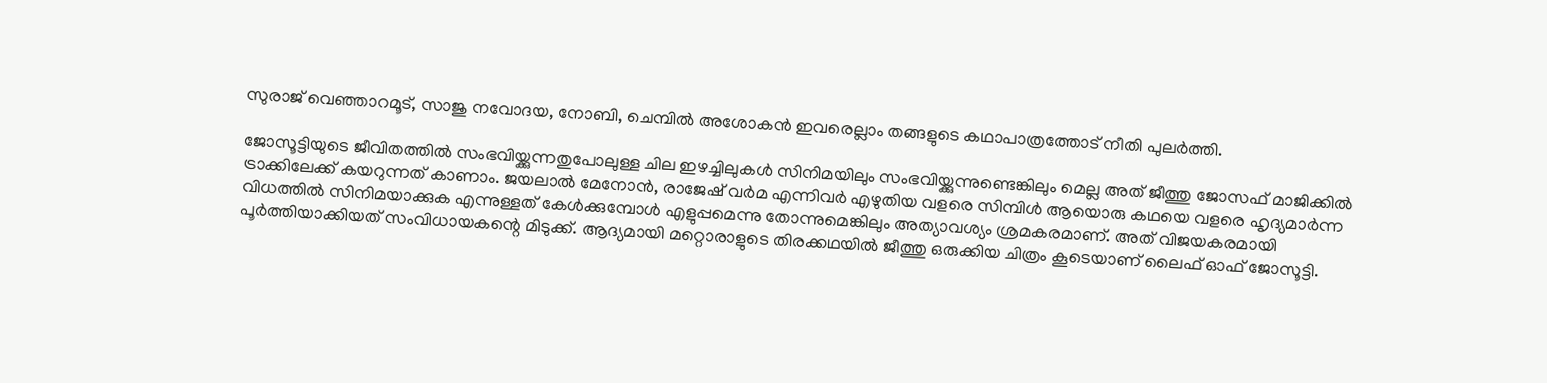സുരാജ് വെഞ്ഞാറമൂട്, സാജു നവോദയ, നോബി, ചെമ്പില്‍ അശോകന്‍ ഇവരെല്ലാം തങ്ങളുടെ കഥാപാത്രത്തോട് നീതി പുലര്‍ത്തി.

ജോസൂട്ടിയുടെ ജീവിതത്തില്‍ സംഭവിയ്ക്കുന്നതുപോലുള്ള ചില ഇഴച്ചിലുകള്‍ സിനിമയിലും സംഭവിയ്ക്കുന്നുണ്ടെങ്കിലും മെല്ല അത് ജീത്തു ജോസഫ് മാജിക്കില്‍ ട്രാക്കിലേക്ക് കയറുന്നത് കാണാം. ജയലാല്‍ മേനോന്‍, രാജേഷ് വര്‍മ എന്നിവര്‍ എഴുതിയ വളരെ സിമ്പിള്‍ ആയൊരു കഥയെ വളരെ ഹൃദ്യമാര്‍ന്ന വിധത്തില്‍ സിനിമയാക്കുക എന്നുള്ളത് കേള്‍ക്കുമ്പോള്‍ എളുപ്പമെന്നു തോന്നുമെങ്കിലും അത്യാവശ്യം ശ്രമകരമാണ്. അത് വിജയകരമായി പൂര്‍ത്തിയാക്കിയത് സംവിധായകന്റെ മിടുക്ക്. ആദ്യമായി മറ്റൊരാളുടെ തിരക്കഥയില്‍ ജീത്തു ഒരുക്കിയ ചിത്രം കൂടെയാണ് ലൈഫ് ഓഫ് ജോസൂട്ടി.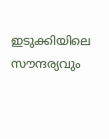ഇടുക്കിയിലെ സൗന്ദര്യവും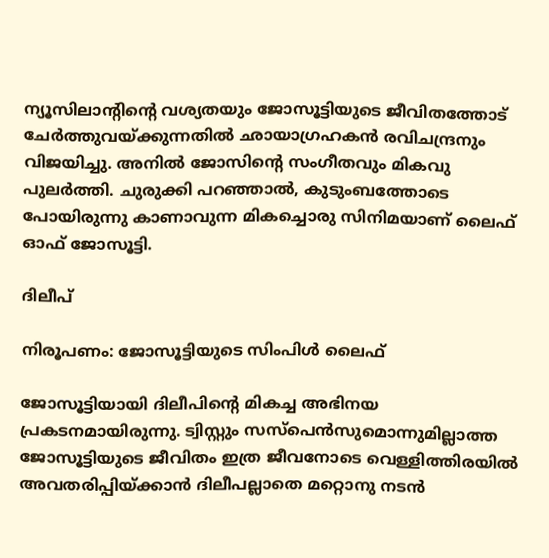ന്യൂസിലാന്റിന്റെ വശ്യതയും ജോസൂട്ടിയുടെ ജീവിതത്തോട് ചേര്‍ത്തുവയ്ക്കുന്നതില്‍ ഛായാഗ്രഹകന്‍ രവിചന്ദ്രനും വിജയിച്ചു. അനില്‍ ജോസിന്റെ സംഗീതവും മികവു പുലര്‍ത്തി. ചുരുക്കി പറഞ്ഞാല്‍, കുടുംബത്തോടെ പോയിരുന്നു കാണാവുന്ന മികച്ചൊരു സിനിമയാണ് ലൈഫ് ഓഫ് ജോസൂട്ടി.

ദിലീപ്

നിരൂപണം: ജോസൂട്ടിയുടെ സിംപിള്‍ ലൈഫ്

ജോസൂട്ടിയായി ദിലീപിന്റെ മികച്ച അഭിനയ പ്രകടനമായിരുന്നു. ട്വിസ്റ്റും സസ്‌പെന്‍സുമൊന്നുമില്ലാത്ത ജോസൂട്ടിയുടെ ജീവിതം ഇത്ര ജീവനോടെ വെള്ളിത്തിരയില്‍ അവതരിപ്പിയ്ക്കാന്‍ ദിലീപല്ലാതെ മറ്റൊനു നടന്‍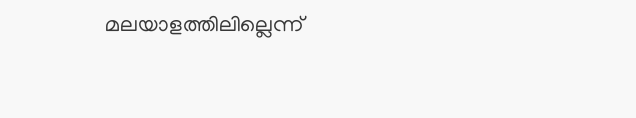മലയാളത്തിലില്ലെന്ന്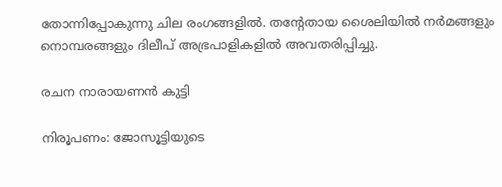തോന്നിപ്പോകുന്നു ചില രംഗങ്ങളില്‍. തന്റേതായ ശൈലിയില്‍ നര്‍മങ്ങളും നൊമ്പരങ്ങളും ദിലീപ് അഭ്രപാളികളില്‍ അവതരിപ്പിച്ചു.

രചന നാരായണന്‍ കുട്ടി

നിരൂപണം: ജോസൂട്ടിയുടെ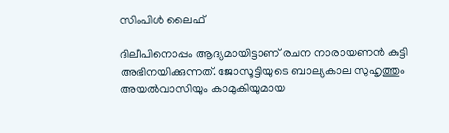സിംപിള്‍ ലൈഫ്

ദിലീപിനൊപ്പം ആദ്യമായിട്ടാണ് രചന നാരായണന്‍ കുട്ടി അഭിനയിക്കുന്നത്. ജോസൂട്ടിയുടെ ബാല്യകാല സുഹൃത്തും അയല്‍വാസിയും കാമുകിയുമായ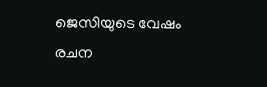ജെസിയുടെ വേഷം രചന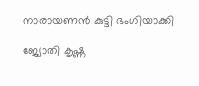നാരായണന്‍ കുട്ടി ഭംഗിയാക്കി

ജ്യോതി കൃഷ്ണ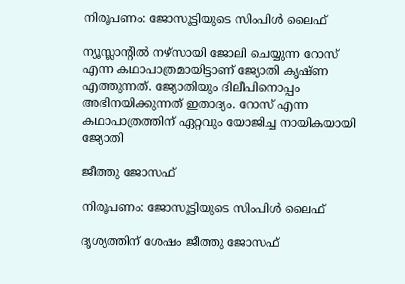നിരൂപണം: ജോസൂട്ടിയുടെ സിംപിള്‍ ലൈഫ്

ന്യൂസ്ലാന്റില്‍ നഴ്‌സായി ജോലി ചെയ്യുന്ന റോസ് എന്ന കഥാപാത്രമായിട്ടാണ് ജ്യോതി കൃഷ്ണ എത്തുന്നത്. ജ്യോതിയും ദിലീപിനൊപ്പം അഭിനയിക്കുന്നത് ഇതാദ്യം. റോസ് എന്ന കഥാപാത്രത്തിന് ഏറ്റവും യോജിച്ച നായികയായി ജ്യോതി

ജീത്തു ജോസഫ്

നിരൂപണം: ജോസൂട്ടിയുടെ സിംപിള്‍ ലൈഫ്

ദൃശ്യത്തിന് ശേഷം ജീത്തു ജോസഫ്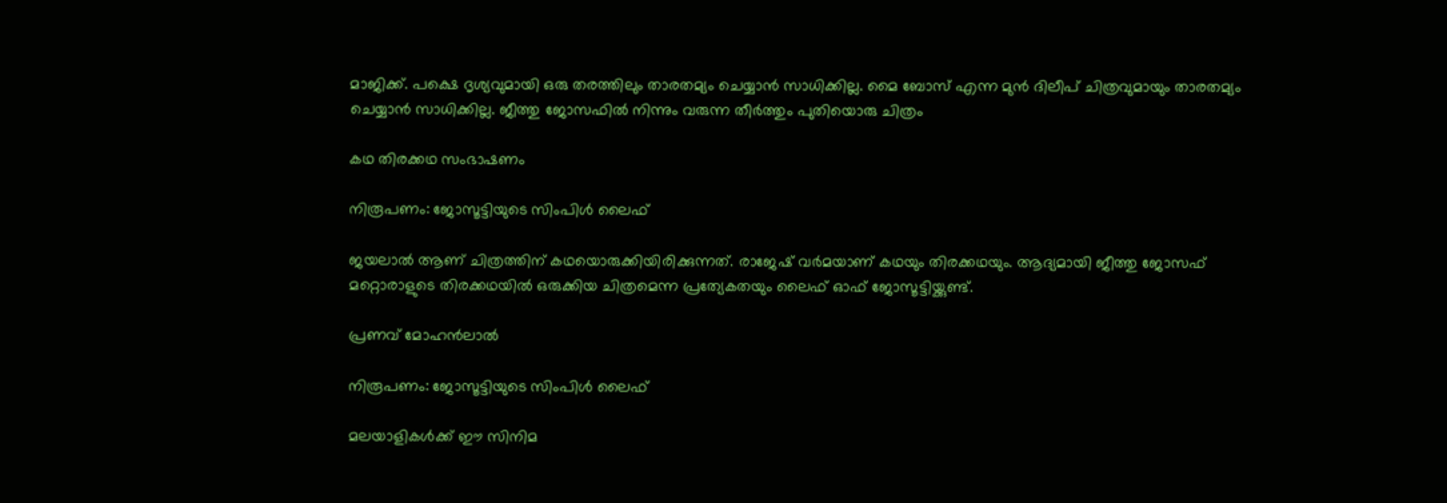മാജിക്ക്. പക്ഷെ ദൃശ്യവുമായി ഒരു തരത്തിലും താരതമ്യം ചെയ്യാന്‍ സാധിക്കില്ല. മൈ ബോസ് എന്ന മുന്‍ ദിലീപ് ചിത്രവുമായും താരതമ്യം ചെയ്യാന്‍ സാധിക്കില്ല. ജീത്തു ജോസഫില്‍ നിന്നും വരുന്ന തീര്‍ത്തും പുതിയൊരു ചിത്രം

കഥ തിരക്കഥ സംഭാഷണം

നിരൂപണം: ജോസൂട്ടിയുടെ സിംപിള്‍ ലൈഫ്

ജയലാല്‍ ആണ് ചിത്രത്തിന് കഥയൊരുക്കിയിരിക്കുന്നത്. രാജേഷ് വര്‍മയാണ് കഥയും തിരക്കഥയും. ആദ്യമായി ജീത്തു ജോസഫ് മറ്റൊരാളുടെ തിരക്കഥയില്‍ ഒരുക്കിയ ചിത്രമെന്ന പ്രത്യേകതയും ലൈഫ് ഓഫ് ജോസൂട്ടിയ്ക്കുണ്ട്.

പ്രണവ് മോഹന്‍ലാല്‍

നിരൂപണം: ജോസൂട്ടിയുടെ സിംപിള്‍ ലൈഫ്

മലയാളികള്‍ക്ക് ഈ സിനിമ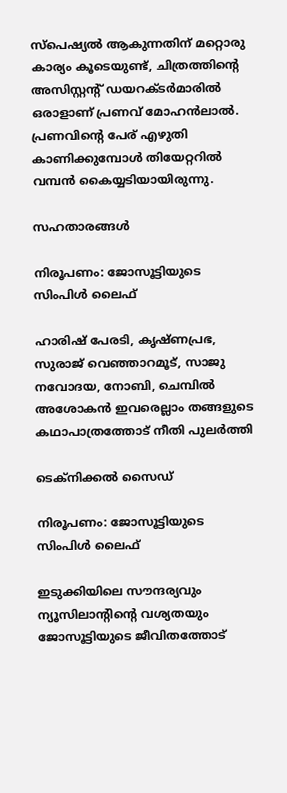സ്‌പെഷ്യല്‍ ആകുന്നതിന് മറ്റൊരു കാര്യം കൂടെയുണ്ട്, ചിത്രത്തിന്റെ അസിസ്റ്റന്റ് ഡയറക്ടര്‍മാരില്‍ ഒരാളാണ് പ്രണവ് മോഹന്‍ലാല്‍. പ്രണവിന്റെ പേര് എഴുതി കാണിക്കുമ്പോള്‍ തിയേറ്ററില്‍ വമ്പന്‍ കൈയ്യടിയായിരുന്നു.

സഹതാരങ്ങള്‍

നിരൂപണം: ജോസൂട്ടിയുടെ സിംപിള്‍ ലൈഫ്

ഹാരിഷ് പേരടി, കൃഷ്ണപ്രഭ, സുരാജ് വെഞ്ഞാറമൂട്, സാജു നവോദയ, നോബി, ചെമ്പില്‍ അശോകന്‍ ഇവരെല്ലാം തങ്ങളുടെ കഥാപാത്രത്തോട് നീതി പുലര്‍ത്തി

ടെക്‌നിക്കല്‍ സൈഡ്

നിരൂപണം: ജോസൂട്ടിയുടെ സിംപിള്‍ ലൈഫ്

ഇടുക്കിയിലെ സൗന്ദര്യവും ന്യൂസിലാന്റിന്റെ വശ്യതയും ജോസൂട്ടിയുടെ ജീവിതത്തോട്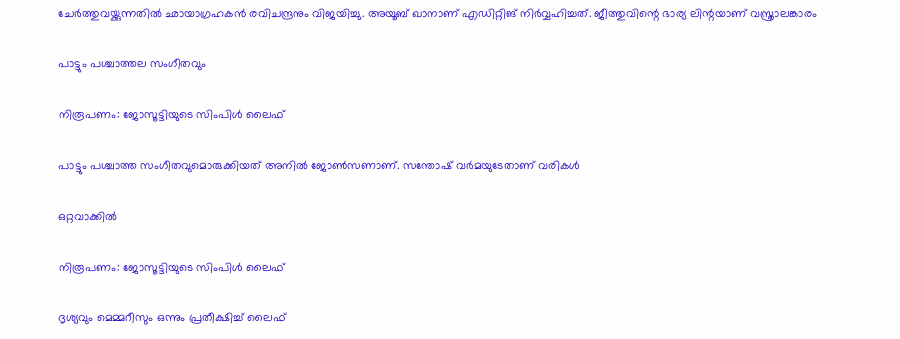ചേര്‍ത്തുവയ്ക്കുന്നതില്‍ ഛായാഗ്രഹകന്‍ രവിചന്ദ്രനും വിജയിച്ചു. അയൂബ് ഖാനാണ് എഡിറ്റിങ് നിര്‍വ്വഹിച്ചത്. ജീത്തുവിന്റെ ഭാര്യ ലിന്റയാണ് വസ്ത്രാലങ്കാരം

പാട്ടും പശ്ചാത്തല സംഗീതവും

നിരൂപണം: ജോസൂട്ടിയുടെ സിംപിള്‍ ലൈഫ്

പാട്ടും പശ്ചാത്ത സംഗീതവുമൊരുക്കിയത് അനില്‍ ജോണ്‍സണാണ്. സന്തോഷ് വര്‍മയുടേതാണ് വരികള്‍

ഒറ്റവാക്കില്‍

നിരൂപണം: ജോസൂട്ടിയുടെ സിംപിള്‍ ലൈഫ്

ദൃശ്യവും മെമ്മറീസും ഒന്നും പ്രതീക്ഷിച്ച് ലൈഫ്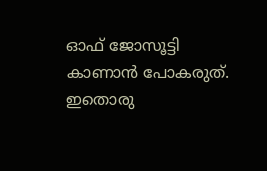ഓഫ് ജോസൂട്ടി കാണാന്‍ പോകരുത്. ഇതൊരു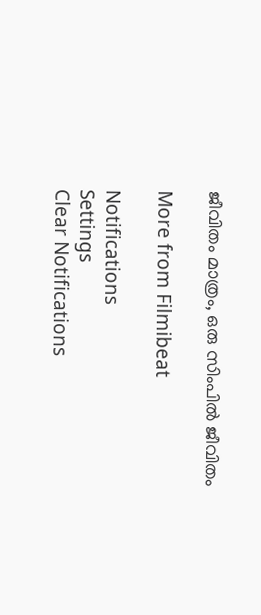ജീവിതം മാത്രം, ഒരു സിംപില്‍ ജീവിതം

More from Filmibeat

Notifications
Settings
Clear Notifications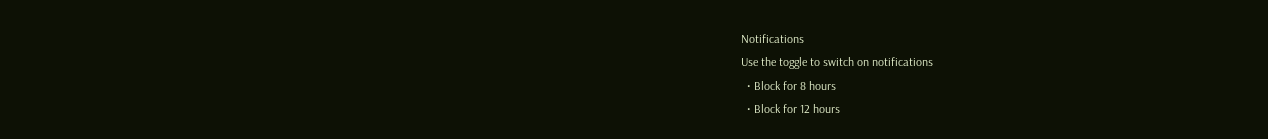Notifications
Use the toggle to switch on notifications
  • Block for 8 hours
  • Block for 12 hours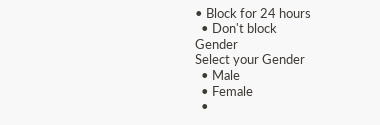• Block for 24 hours
  • Don't block
Gender
Select your Gender
  • Male
  • Female
  •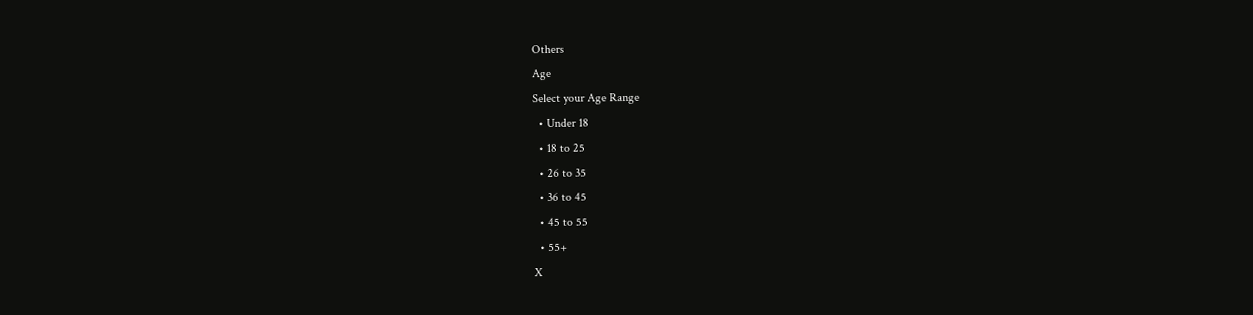Others
Age
Select your Age Range
  • Under 18
  • 18 to 25
  • 26 to 35
  • 36 to 45
  • 45 to 55
  • 55+
X